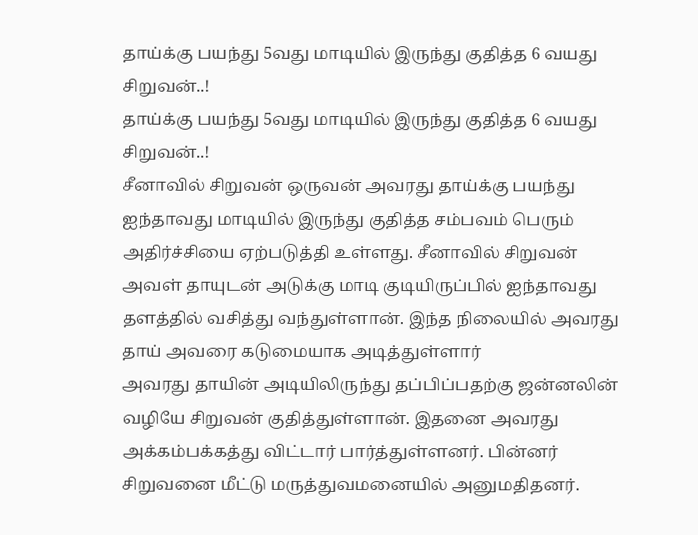தாய்க்கு பயந்து 5வது மாடியில் இருந்து குதித்த 6 வயது சிறுவன்..!
தாய்க்கு பயந்து 5வது மாடியில் இருந்து குதித்த 6 வயது சிறுவன்..!
சீனாவில் சிறுவன் ஒருவன் அவரது தாய்க்கு பயந்து ஐந்தாவது மாடியில் இருந்து குதித்த சம்பவம் பெரும் அதிர்ச்சியை ஏற்படுத்தி உள்ளது. சீனாவில் சிறுவன் அவள் தாயுடன் அடுக்கு மாடி குடியிருப்பில் ஐந்தாவது தளத்தில் வசித்து வந்துள்ளான். இந்த நிலையில் அவரது தாய் அவரை கடுமையாக அடித்துள்ளார்
அவரது தாயின் அடியிலிருந்து தப்பிப்பதற்கு ஜன்னலின் வழியே சிறுவன் குதித்துள்ளான். இதனை அவரது அக்கம்பக்கத்து விட்டார் பார்த்துள்ளனர். பின்னர் சிறுவனை மீட்டு மருத்துவமனையில் அனுமதிதனர்.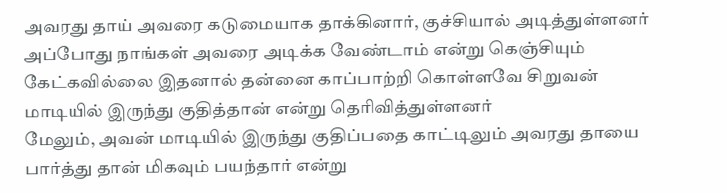அவரது தாய் அவரை கடுமையாக தாக்கினார், குச்சியால் அடித்துள்ளனர் அப்போது நாங்கள் அவரை அடிக்க வேண்டாம் என்று கெஞ்சியும் கேட்கவில்லை இதனால் தன்னை காப்பாற்றி கொள்ளவே சிறுவன் மாடியில் இருந்து குதித்தான் என்று தெரிவித்துள்ளனர்
மேலும், அவன் மாடியில் இருந்து குதிப்பதை காட்டிலும் அவரது தாயை பார்த்து தான் மிகவும் பயந்தார் என்று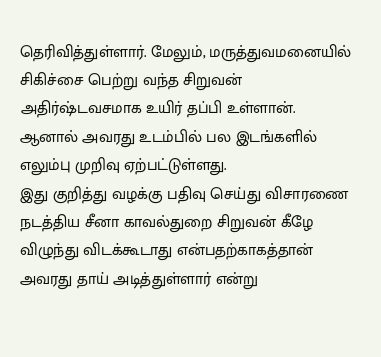தெரிவித்துள்ளார். மேலும், மருத்துவமனையில் சிகிச்சை பெற்று வந்த சிறுவன் அதிர்ஷ்டவசமாக உயிர் தப்பி உள்ளான். ஆனால் அவரது உடம்பில் பல இடங்களில் எலும்பு முறிவு ஏற்பட்டுள்ளது.
இது குறித்து வழக்கு பதிவு செய்து விசாரணை நடத்திய சீனா காவல்துறை சிறுவன் கீழே விழுந்து விடக்கூடாது என்பதற்காகத்தான் அவரது தாய் அடித்துள்ளார் என்று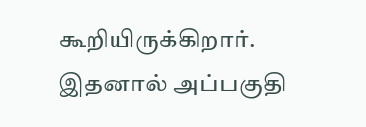கூறியிருக்கிறார். இதனால் அப்பகுதி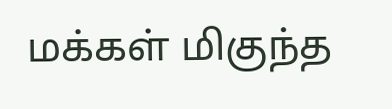மக்கள் மிகுந்த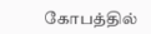கோபத்தில்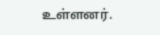உள்ளனர்.